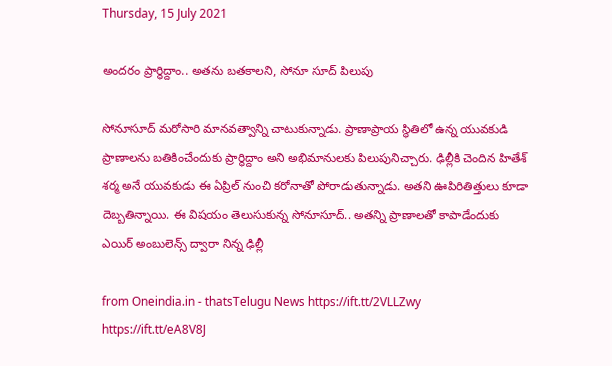Thursday, 15 July 2021

అందరం ప్రార్థిద్దాం.. అతను బతకాలని, సోనూ సూద్ పిలుపు

సోనూసూద్ మ‌రోసారి మాన‌వ‌త్వాన్ని చాటుకున్నాడు. ప్రాణాప్రాయ స్థితిలో ఉన్న యువ‌కుడి ప్రాణాల‌ను బ‌తికించేందుకు ప్రార్థిద్దాం అని అభిమానుల‌కు పిలుపునిచ్చారు. ఢిల్లీకి చెందిన హితేశ్ శ‌ర్మ అనే యువ‌కుడు ఈ ఏప్రిల్ నుంచి క‌రోనాతో పోరాడుతున్నాడు. అత‌ని ఊపిరితిత్తులు కూడా దెబ్బ‌తిన్నాయి. ఈ విష‌యం తెలుసుకున్న సోనూసూద్‌.. అత‌న్ని ప్రాణాల‌తో కాపాడేందుకు ఎయిర్ అంబులెన్స్ ద్వారా నిన్న ఢిల్లీ

from Oneindia.in - thatsTelugu News https://ift.tt/2VLLZwy
https://ift.tt/eA8V8J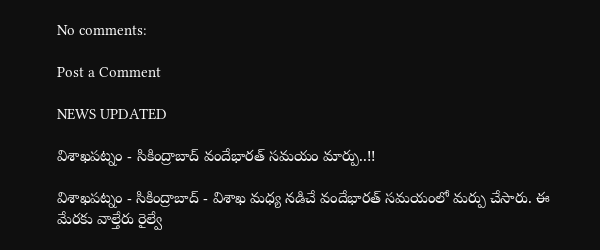No comments:

Post a Comment

NEWS UPDATED

విశాఖపట్నం - సికింద్రాబాద్ వందేభారత్ సమయం మార్పు..!!

విశాఖపట్నం - సికింద్రాబాద్ - విశాఖ మధ్య నడిచే వందేభారత్ సమయంలో మర్పు చేసారు. ఈ మేరకు వాల్తేరు రైల్వే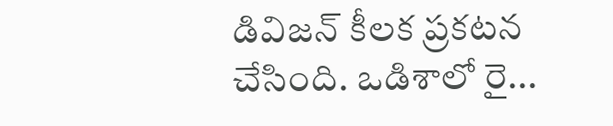డివిజన్ కీలక ప్రకటన చేసింది. ఒడిశాలో రై...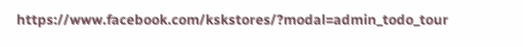https://www.facebook.com/kskstores/?modal=admin_todo_tour